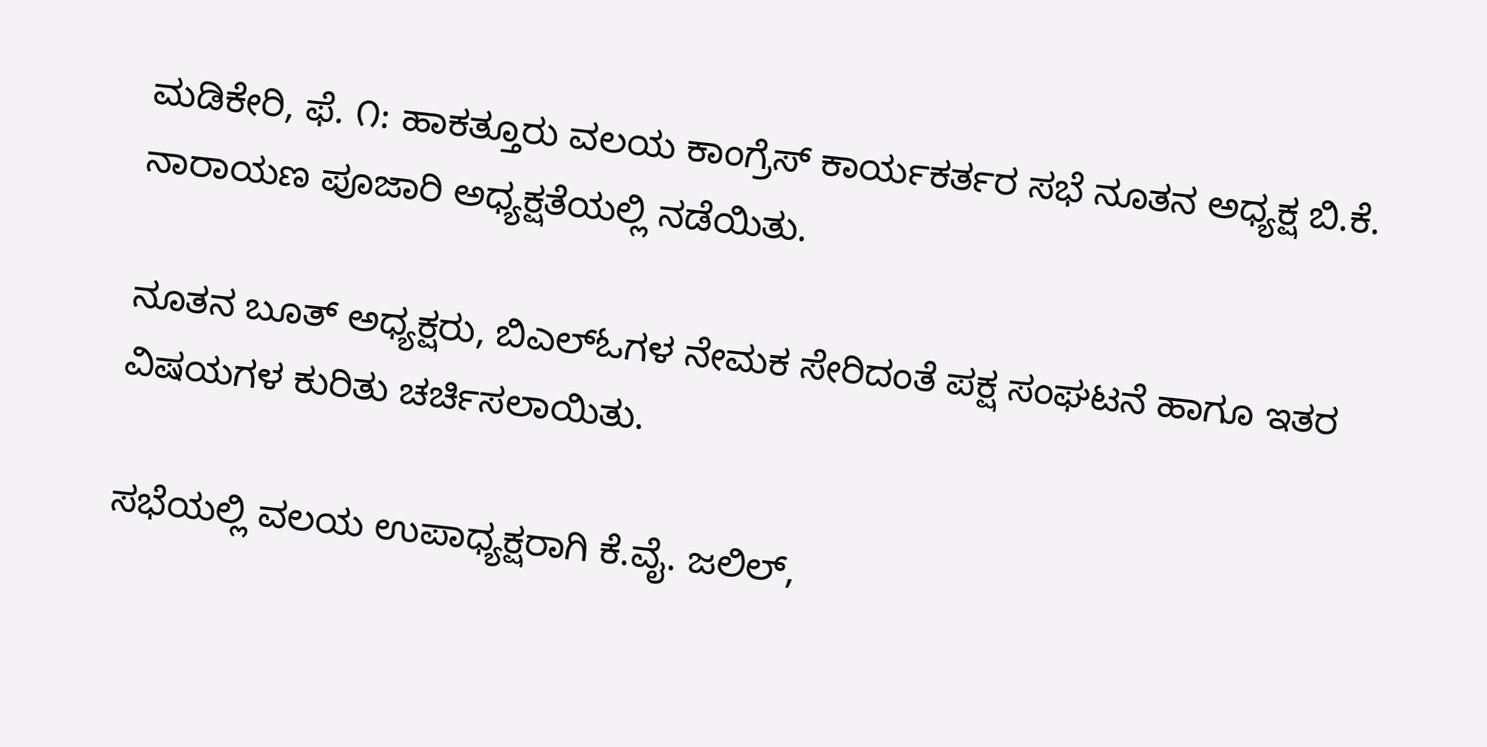ಮಡಿಕೇರಿ, ಫೆ. ೧: ಹಾಕತ್ತೂರು ವಲಯ ಕಾಂಗ್ರೆಸ್ ಕಾರ್ಯಕರ್ತರ ಸಭೆ ನೂತನ ಅಧ್ಯಕ್ಷ ಬಿ.ಕೆ. ನಾರಾಯಣ ಪೂಜಾರಿ ಅಧ್ಯಕ್ಷತೆಯಲ್ಲಿ ನಡೆಯಿತು.

ನೂತನ ಬೂತ್ ಅಧ್ಯಕ್ಷರು, ಬಿಎಲ್‌ಓಗಳ ನೇಮಕ ಸೇರಿದಂತೆ ಪಕ್ಷ ಸಂಘಟನೆ ಹಾಗೂ ಇತರ ವಿಷಯಗಳ ಕುರಿತು ಚರ್ಚಿಸಲಾಯಿತು.

ಸಭೆಯಲ್ಲಿ ವಲಯ ಉಪಾಧ್ಯಕ್ಷರಾಗಿ ಕೆ.ವೈ. ಜಲಿಲ್,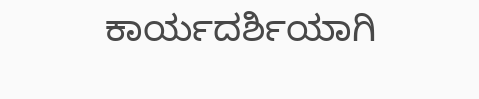ಕಾರ್ಯದರ್ಶಿಯಾಗಿ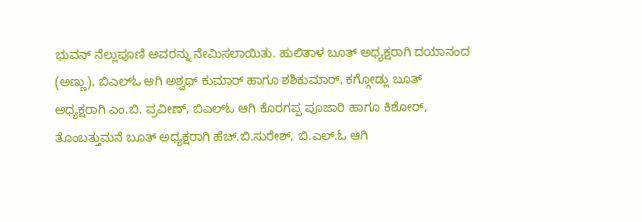ಭುವನ್ ನೆಲ್ಲುಪೂಣಿ ಅವರನ್ನು ನೇಮಿಸಲಾಯಿತು. ಹುಲಿತಾಳ ಬೂತ್ ಅಧ್ಯಕ್ಷರಾಗಿ ದಯಾನಂದ (ಅಣ್ಣು), ಬಿಎಲ್‌ಓ ಆಗಿ ಅಶ್ವಥ್ ಕುಮಾರ್ ಹಾಗೂ ಶಶಿಕುಮಾರ್, ಕಗ್ಗೋಡ್ಲು ಬೂತ್ ಅಧ್ಯಕ್ಷರಾಗಿ ಎಂ.ಬಿ. ಪ್ರವೀಣ್, ಬಿಎಲ್‌ಓ ಆಗಿ ಕೊರಗಪ್ಪ ಪೂಜಾರಿ ಹಾಗೂ ಕಿಶೋರ್, ತೊಂಬತ್ತುಮನೆ ಬೂತ್ ಅಧ್ಯಕ್ಷರಾಗಿ ಹೆಚ್.ಬಿ.ಸುರೇಶ್, ಬಿ.ಎಲ್.ಓ ಆಗಿ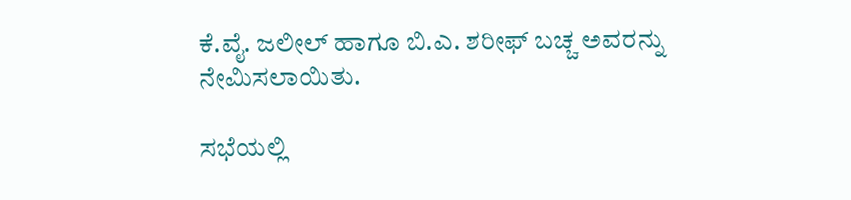ಕೆ.ವೈ. ಜಲೀಲ್ ಹಾಗೂ ಬಿ.ಎ. ಶರೀಫ್ ಬಚ್ಚ ಅವರನ್ನು ನೇಮಿಸಲಾಯಿತು.

ಸಭೆಯಲ್ಲಿ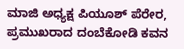ಮಾಜಿ ಅಧ್ಯಕ್ಷ ಪಿಯೂಶ್ ಪೆರೇರ, ಪ್ರಮುಖರಾದ ದಂಬೆಕೋಡಿ ಕವನ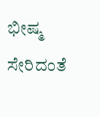ಭೀಷ್ಮ ಸೇರಿದಂತೆ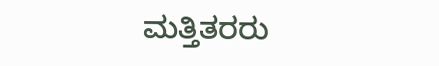ಮತ್ತಿತರರು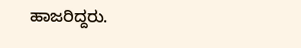ಹಾಜರಿದ್ದರು.